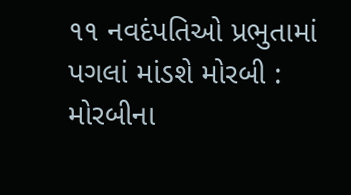૧૧ નવદંપતિઓ પ્રભુતામાં પગલાં માંડશે મોરબી : મોરબીના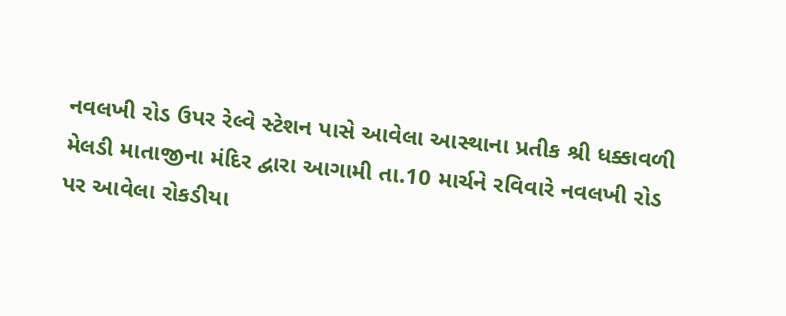નવલખી રોડ ઉપર રેલ્વે સ્ટેશન પાસે આવેલા આસ્થાના પ્રતીક શ્રી ધક્કાવળી મેલડી માતાજીના મંદિર દ્વારા આગામી તા.10 માર્ચને રવિવારે નવલખી રોડ પર આવેલા રોકડીયા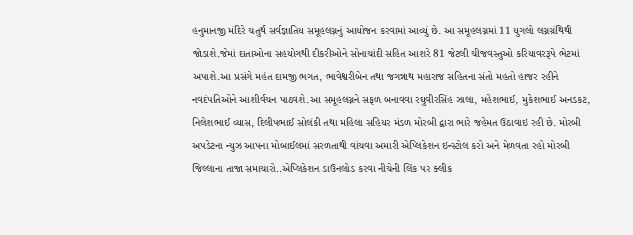હનુમાનજી મંદિરે ચતુર્થ સર્વજ્ઞાતિય સમૂહલગ્નનું આયોજન કરવામાં આવ્યું છે. આ સમૂહલગ્નમાં 11 યુગલો લગ્નગ્રંથિથી જોડાશે.જેમાં દાતાઓના સહયોગથી દીકરીઓને સોનાચાંદી સહિત આશરે 81 જેટલી ચીજવસ્તુઓ કરિયાવરરૂપે ભેટમાં અપાશે.આ પ્રસંગે મહંત દામજી ભગત, ભાવેશ્વરીબેન તથા જગન્નાથ મહારાજ સહિતના સંતો મહતો હાજર રહીને નવદંપતિઓને આશીર્વચન પાઠવશે.આ સમૂહલગ્નને સફળ બનાવવા રઘુવીરસિંહ ઝાલા, મહેશભાઈ, મુકેશભાઈ અનડકટ, નિલેશભાઈ વ્યાસ, દિલીપભાઈ સોલંકી તથા મહિલા સહિયર મંડળ મોરબી દ્વારા ભારે જહેમત ઉઠાવાઇ રહી છે. મોરબી અપડેટના ન્યુઝ આપના મોબાઈલમાં સરળતાથી વાંચવા અમારી એપ્લિકેશન ઇન્સ્ટોલ કરો અને મેળવતા રહો મોરબી જિલ્લાના તાજા સમાચારો..એપ્લિકેશન ડાઉનલોડ કરવા નીચેની લિંક પર ક્લીક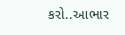કરો..આભાર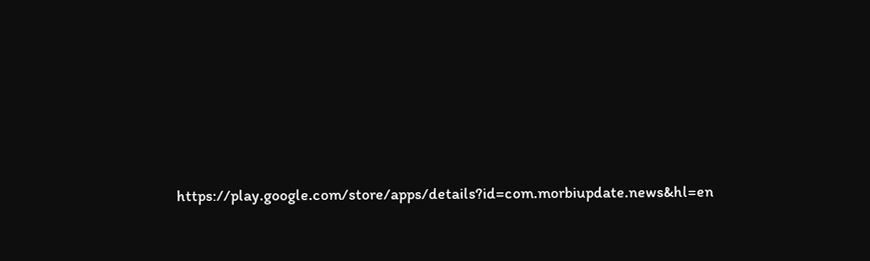https://play.google.com/store/apps/details?id=com.morbiupdate.news&hl=en